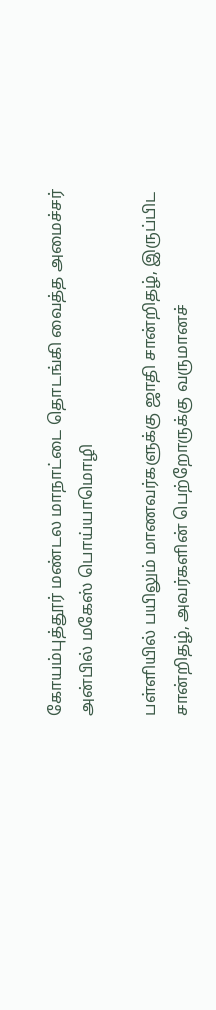கோயம்புத்தூர் மண்டல மாநாட்டை தொடங்கி வைத்த அமைச்சர் அன்பில் மகேஸ் பொய்யாமொழி

பள்ளியில் பயிலும் மாணவர்களுக்கு ஜாதி சான்றிதழ், இருப்பிட சான்றிதழ், அவர்களின் பெற்றோருக்கு வருமானச்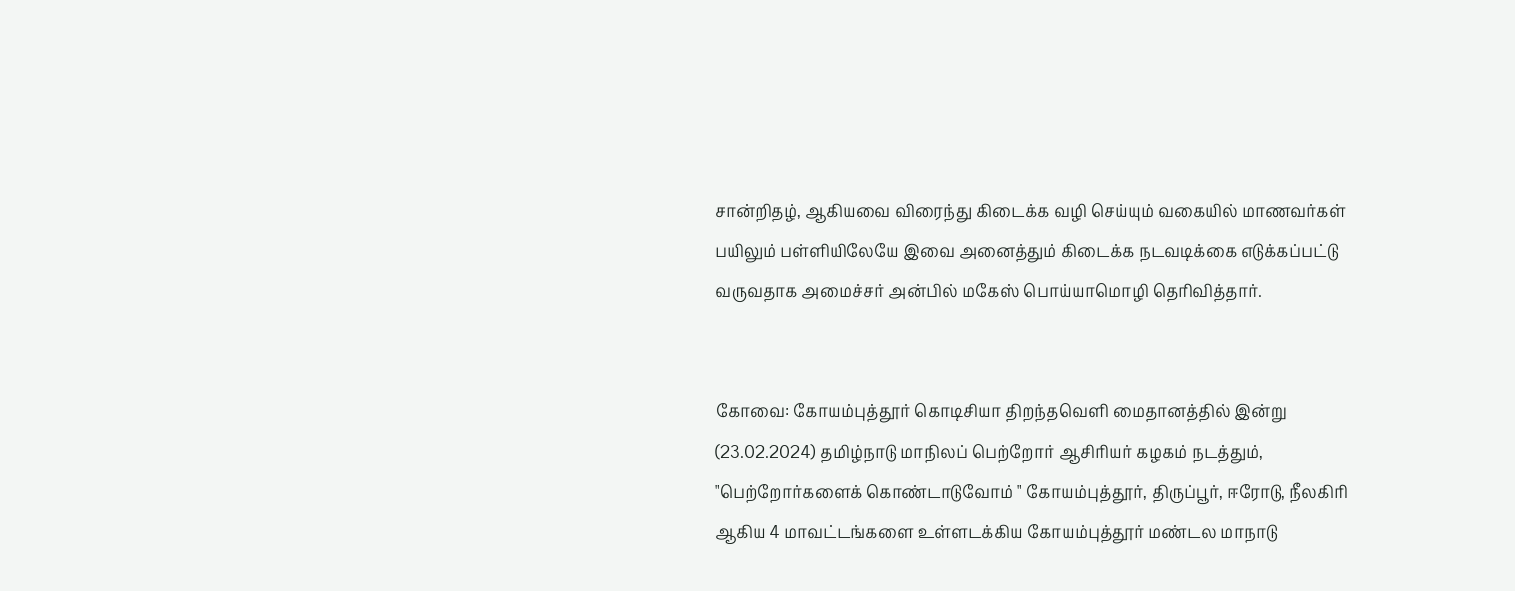சான்றிதழ், ஆகியவை விரைந்து கிடைக்க வழி செய்யும் வகையில் மாணவர்கள் பயிலும் பள்ளியிலேயே இவை அனைத்தும் கிடைக்க நடவடிக்கை எடுக்கப்பட்டு வருவதாக அமைச்சர் அன்பில் மகேஸ் பொய்யாமொழி தெரிவித்தார்.


கோவை: கோயம்புத்தூர் கொடிசியா திறந்தவெளி மைதானத்தில் இன்று (23.02.2024) தமிழ்நாடு மாநிலப் பெற்றோர் ஆசிரியர் கழகம் நடத்தும், "பெற்றோர்களைக் கொண்டாடுவோம் " கோயம்புத்தூர், திருப்பூர், ஈரோடு, நீலகிரி ஆகிய 4 மாவட்டங்களை உள்ளடக்கிய கோயம்புத்தூர் மண்டல மாநாடு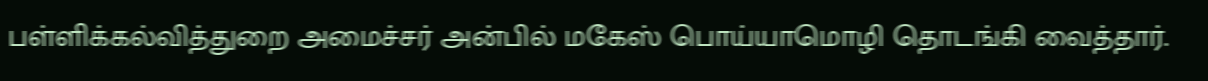பள்ளிக்கல்வித்துறை அமைச்சர் அன்பில் மகேஸ் பொய்யாமொழி தொடங்கி வைத்தார்.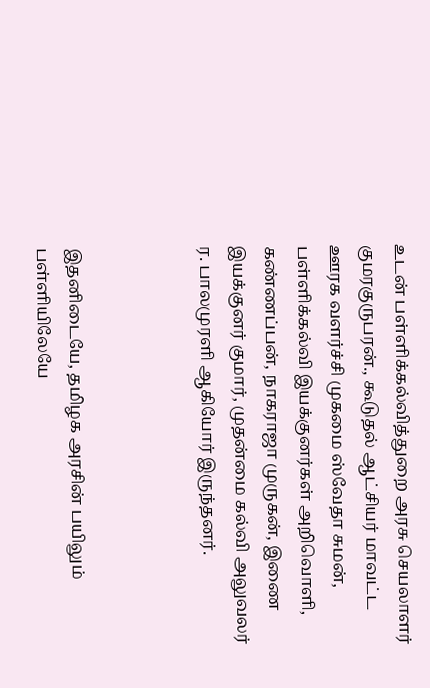உடன் பள்ளிக்கல்வித்துறை அரசு செயலாளர் குமரகுருபரன்., கூடுதல் ஆட்சியர் மாவட்ட ஊரக வளர்ச்சி முகமை ஸ்வேதா சுமன், பள்ளிக்கல்வி இயக்குனர்கள் அறிவொளி, கண்ணப்பன், நாகராஜா முருகன், இணை இயக்குனர் குமார், முதன்மை கல்வி அலுவலர் ர. பாலமுரளி ஆகியோர் இருந்தனர்.



இதனிடையே, தமிழக அரசின் பயிலும் பள்ளியிலேயே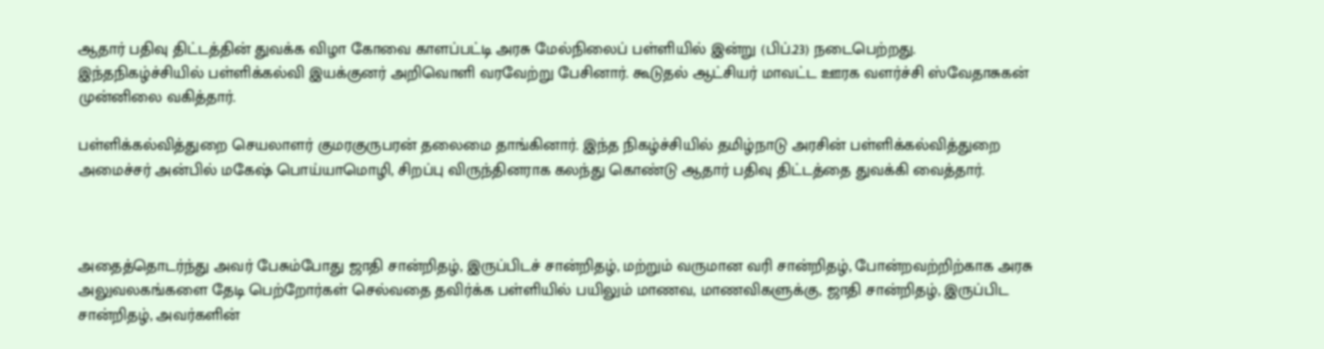ஆதார் பதிவு திட்டத்தின் துவக்க விழா கோவை காளப்பட்டி அரசு மேல்நிலைப் பள்ளியில் இன்று (பிப்.23) நடைபெற்றது. இந்தநிகழ்ச்சியில் பள்ளிக்கல்வி இயக்குனர் அறிவொளி வரவேற்று பேசினார். கூடுதல் ஆட்சியர் மாவட்ட ஊரக வளர்ச்சி ஸ்வேதாசுகன் முன்னிலை வகித்தார்.

பள்ளிக்கல்வித்துறை செயலாளர் குமரகுருபரன் தலைமை தாங்கினார். இந்த நிகழ்ச்சியில் தமிழ்நாடு அரசின் பள்ளிக்கல்வித்துறை அமைச்சர் அன்பில் மகேஷ் பொய்யாமொழி, சிறப்பு விருந்தினராக கலந்து கொண்டு ஆதார் பதிவு திட்டத்தை துவக்கி வைத்தார்.



அதைத்தொடர்ந்து அவர் பேசும்போது ஜாதி சான்றிதழ், இருப்பிடச் சான்றிதழ், மற்றும் வருமான வரி சான்றிதழ், போன்றவற்றிற்காக அரசு அலுவலகங்களை தேடி பெற்றோர்கள் செல்வதை தவிர்க்க பள்ளியில் பயிலும் மாணவ, மாணவிகளுக்கு, ஜாதி சான்றிதழ், இருப்பிட சான்றிதழ், அவர்களின்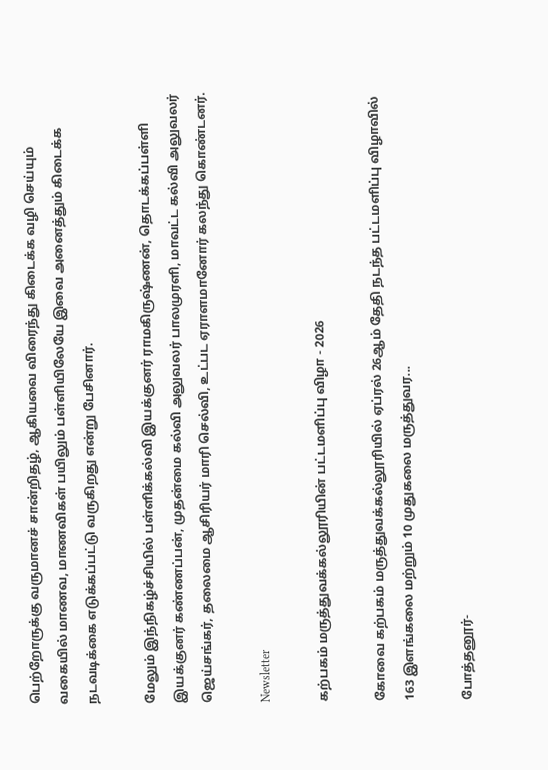பெற்றோருக்கு வருமானச் சான்றிதழ், ஆகியவை விரைந்து கிடைக்க வழி செய்யும் வகையில் மாணவ, மாணவிகள் பயிலும் பள்ளியிலேயே இவை அனைத்தும் கிடைக்க நடவடிக்கை எடுக்கப்பட்டு வருகிறது என்று பேசினார்.

மேலும் இந்நிகழ்ச்சியில் பள்ளிக்கல்வி இயக்குனர் ராமகிருஷ்ணன், தொடக்கப்பள்ளி இயக்குனர் கண்ணப்பன், முதன்மை கல்வி அலுவலர் பாலமுரளி, மாவட்ட கல்வி அலுவலர் ஜெய்சங்கர், தலைமை ஆசிரியர் மாரி செல்வி, உட்பட ஏராளமானோர் கலந்து கொண்டனர்.

Newsletter

கற்பகம் மருத்துவக்கல்லூரியின் பட்டமளிப்பு விழா - 2026

கோவை கற்பகம் மருத்துவக்கல்லூரியில் ஏப்ரல் 26ஆம் தேதி நடந்த பட்டமளிப்பு விழாவில் 163 இளங்கலை மற்றும் 10 முதுகலை மருத்துவர...

போத்தனூர்-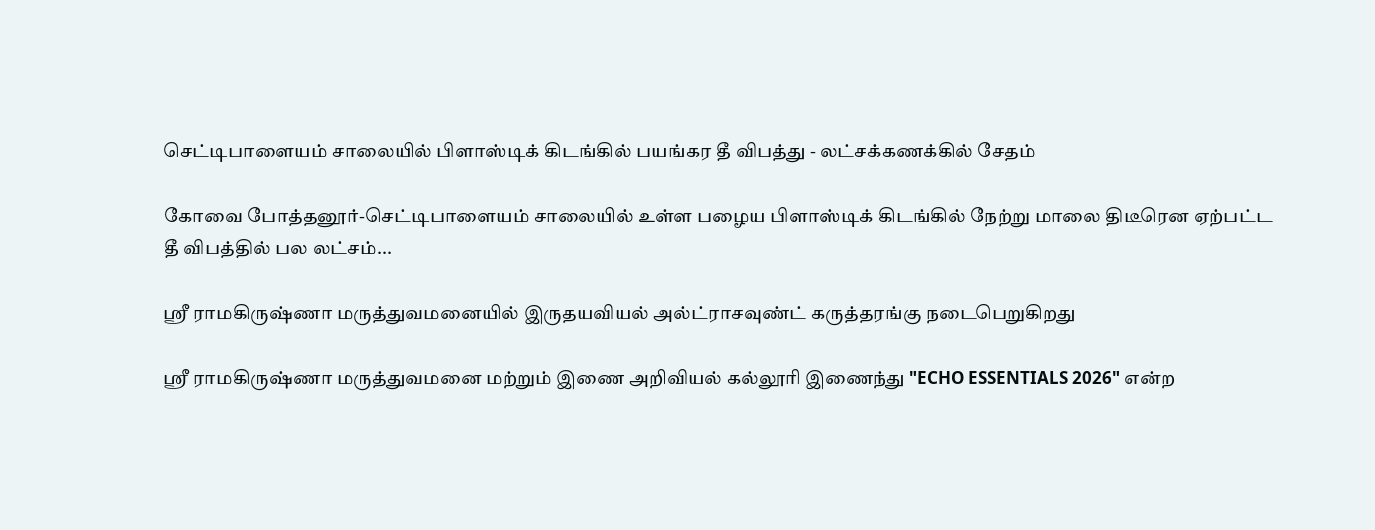செட்டிபாளையம் சாலையில் பிளாஸ்டிக் கிடங்கில் பயங்கர தீ விபத்து - லட்சக்கணக்கில் சேதம்

கோவை போத்தனூர்-செட்டிபாளையம் சாலையில் உள்ள பழைய பிளாஸ்டிக் கிடங்கில் நேற்று மாலை திடீரென ஏற்பட்ட தீ விபத்தில் பல லட்சம்...

ஶ்ரீ ராமகிருஷ்ணா மருத்துவமனையில் இருதயவியல் அல்ட்ராசவுண்ட் கருத்தரங்கு நடைபெறுகிறது

ஶ்ரீ ராமகிருஷ்ணா மருத்துவமனை மற்றும் இணை அறிவியல் கல்லூரி இணைந்து "ECHO ESSENTIALS 2026" என்ற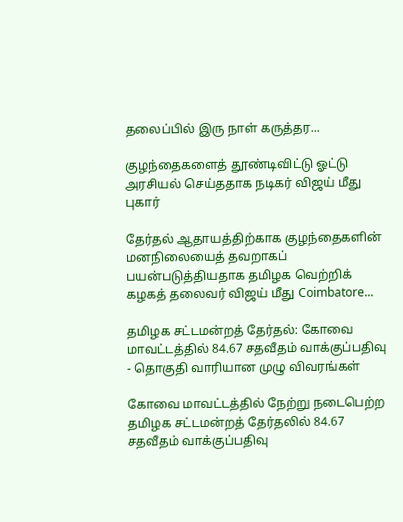தலைப்பில் இரு நாள் கருத்தர...

குழந்தைகளைத் தூண்டிவிட்டு ஓட்டு அரசியல் செய்ததாக நடிகர் விஜய் மீது புகார்

தேர்தல் ஆதாயத்திற்காக குழந்தைகளின் மனநிலையைத் தவறாகப் பயன்படுத்தியதாக தமிழக வெற்றிக் கழகத் தலைவர் விஜய் மீது Coimbatore...

தமிழக சட்டமன்றத் தேர்தல்: கோவை மாவட்டத்தில் 84.67 சதவீதம் வாக்குப்பதிவு - தொகுதி வாரியான முழு விவரங்கள்

கோவை மாவட்டத்தில் நேற்று நடைபெற்ற தமிழக சட்டமன்றத் தேர்தலில் 84.67 சதவீதம் வாக்குப்பதிவு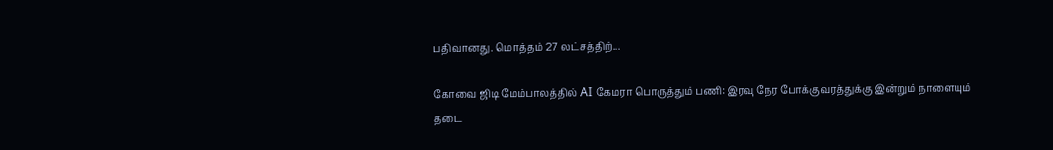பதிவானது. மொத்தம் 27 லட்சத்திற்...

கோவை ஜிடி மேம்பாலத்தில் AI கேமரா பொருத்தும் பணி: இரவு நேர போக்குவரத்துக்கு இன்றும் நாளையும் தடை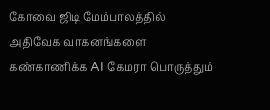கோவை ஜிடி மேம்பாலத்தில் அதிவேக வாகனங்களை கண்காணிக்க AI கேமரா பொருத்தும்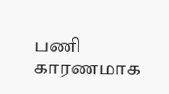பணி காரணமாக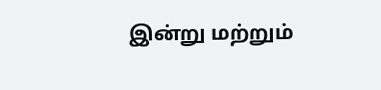இன்று மற்றும்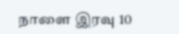நாளை இரவு 10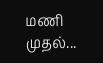மணி முதல்...